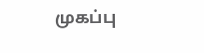முகப்பு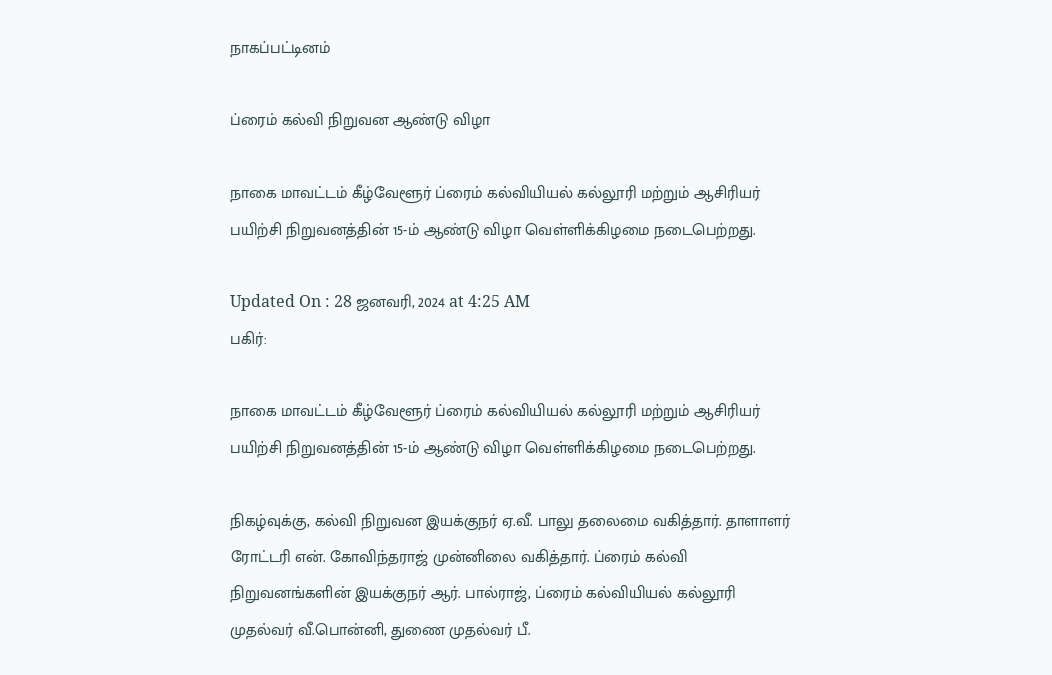நாகப்பட்டினம்

ப்ரைம் கல்வி நிறுவன ஆண்டு விழா

நாகை மாவட்டம் கீழ்வேளூர் ப்ரைம் கல்வியியல் கல்லூரி மற்றும் ஆசிரியர் பயிற்சி நிறுவனத்தின் 15-ம் ஆண்டு விழா வெள்ளிக்கிழமை நடைபெற்றது.

Updated On : 28 ஜனவரி, 2024 at 4:25 AM
பகிர்:

நாகை மாவட்டம் கீழ்வேளூர் ப்ரைம் கல்வியியல் கல்லூரி மற்றும் ஆசிரியர் பயிற்சி நிறுவனத்தின் 15-ம் ஆண்டு விழா வெள்ளிக்கிழமை நடைபெற்றது.

நிகழ்வுக்கு, கல்வி நிறுவன இயக்குநர் ஏ.வீ. பாலு தலைமை வகித்தார். தாளாளர் ரோட்டரி என். கோவிந்தராஜ் முன்னிலை வகித்தார். ப்ரைம் கல்வி நிறுவனங்களின் இயக்குநர் ஆர். பால்ராஜ், ப்ரைம் கல்வியியல் கல்லூரி முதல்வர் வீ.பொன்னி, துணை முதல்வர் பீ.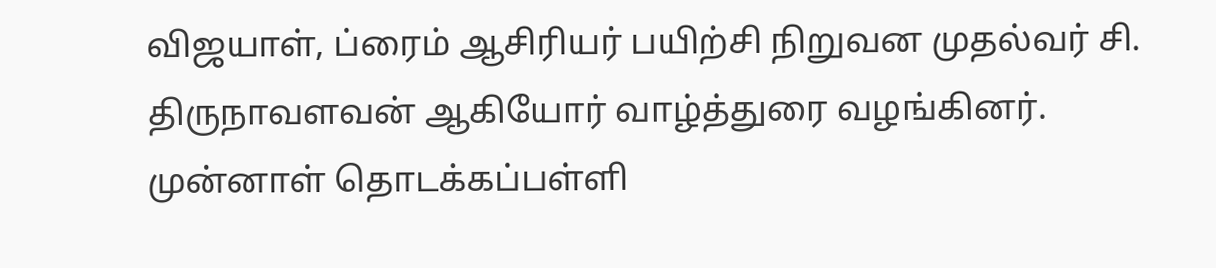விஜயாள், ப்ரைம் ஆசிரியர் பயிற்சி நிறுவன முதல்வர் சி. திருநாவளவன் ஆகியோர் வாழ்த்துரை வழங்கினர். முன்னாள் தொடக்கப்பள்ளி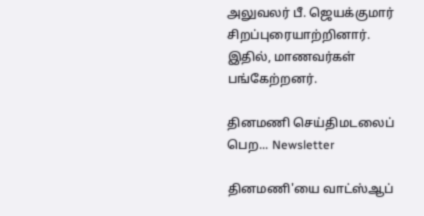அலுவலர் பீ. ஜெயக்குமார் சிறப்புரையாற்றினார். இதில், மாணவர்கள் பங்கேற்றனர்.

தினமணி செய்திமடலைப் பெற... Newsletter

தினமணி'யை வாட்ஸ்ஆப்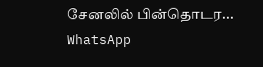சேனலில் பின்தொடர... WhatsApp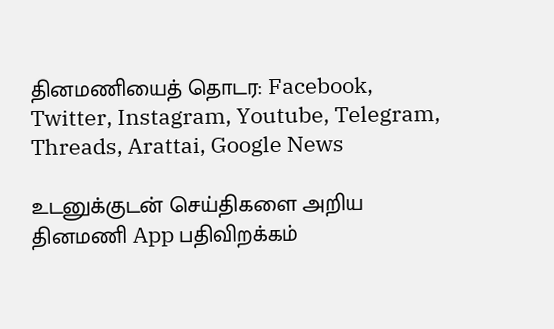தினமணியைத் தொடர: Facebook, Twitter, Instagram, Youtube, Telegram, Threads, Arattai, Google News

உடனுக்குடன் செய்திகளை அறிய தினமணி App பதிவிறக்கம்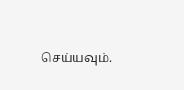செய்யவும்.